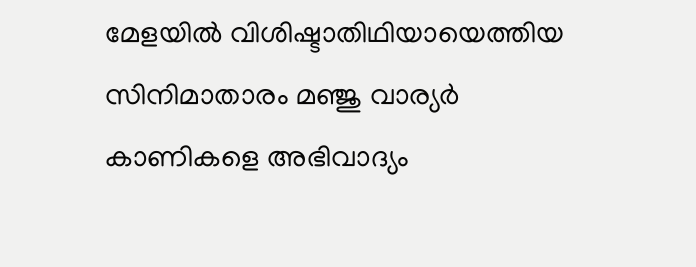മേളയിൽ വിശിഷ്ടാതിഥിയായെത്തിയ സിനിമാതാരം മഞ്ജു വാര്യർ കാണികളെ അഭിവാദ്യം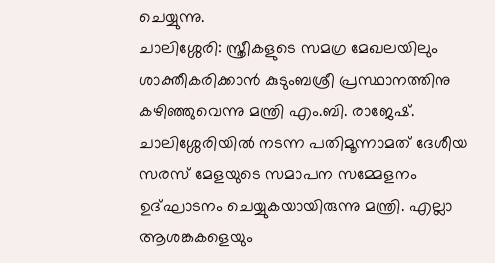ചെയ്യുന്നു.
ചാലിശ്ശേരി: സ്ത്രീകളുടെ സമഗ്ര മേഖലയിലും ശാക്തീകരിക്കാൻ കുടുംബശ്രീ പ്രസ്ഥാനത്തിനു കഴിഞ്ഞുവെന്നു മന്ത്രി എം.ബി. രാജേഷ്. ചാലിശ്ശേരിയിൽ നടന്ന പതിമൂന്നാമത് ദേശീയ സരസ് മേളയുടെ സമാപന സമ്മേളനം ഉദ്ഘാടനം ചെയ്യുകയായിരുന്നു മന്ത്രി. എല്ലാ ആശങ്കകളെയും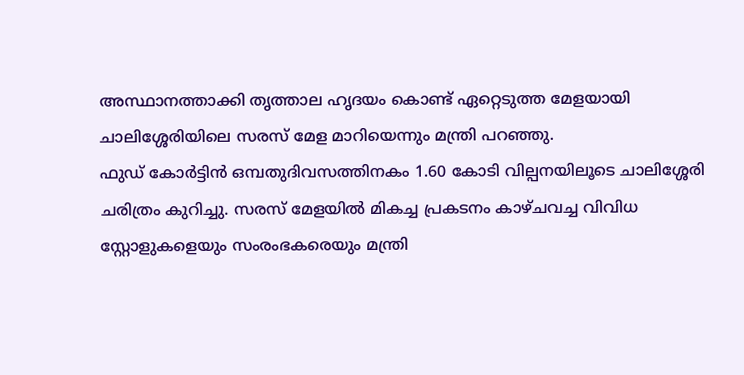അസ്ഥാനത്താക്കി തൃത്താല ഹൃദയം കൊണ്ട് ഏറ്റെടുത്ത മേളയായി ചാലിശ്ശേരിയിലെ സരസ് മേള മാറിയെന്നും മന്ത്രി പറഞ്ഞു.
ഫുഡ് കോർട്ടിൻ ഒമ്പതുദിവസത്തിനകം 1.60 കോടി വില്പനയിലൂടെ ചാലിശ്ശേരി ചരിത്രം കുറിച്ചു. സരസ് മേളയിൽ മികച്ച പ്രകടനം കാഴ്ചവച്ച വിവിധ സ്റ്റോളുകളെയും സംരംഭകരെയും മന്ത്രി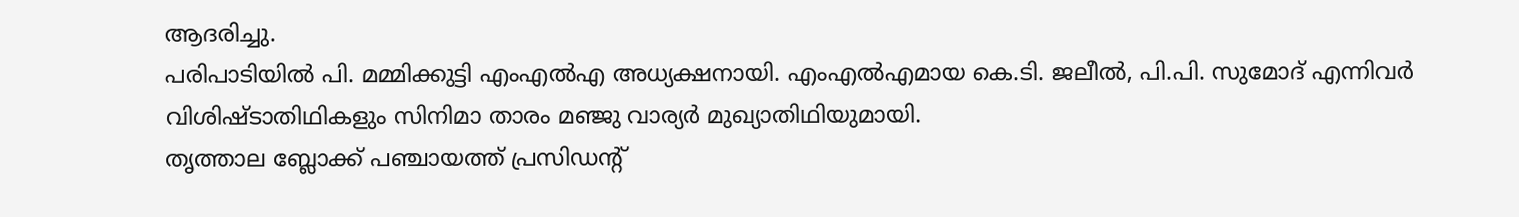ആദരിച്ചു.
പരിപാടിയിൽ പി. മമ്മിക്കുട്ടി എംഎൽഎ അധ്യക്ഷനായി. എംഎൽഎമായ കെ.ടി. ജലീൽ, പി.പി. സുമോദ് എന്നിവർ വിശിഷ്ടാതിഥികളും സിനിമാ താരം മഞ്ജു വാര്യർ മുഖ്യാതിഥിയുമായി.
തൃത്താല ബ്ലോക്ക് പഞ്ചായത്ത് പ്രസിഡന്റ്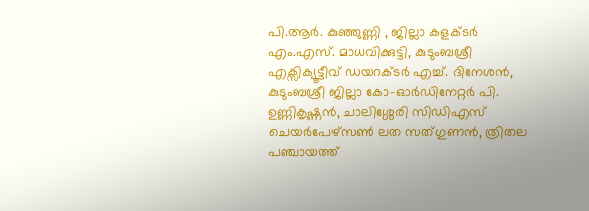പി.ആർ. കുഞ്ഞുണ്ണി , ജില്ലാ കളക്ടർ എം.എസ്. മാധവിക്കുട്ടി, കുടുംബശ്രീ എക്സിക്യൂട്ടീവ് ഡയറക്ടർ എച്ച്. ദിനേശൻ, കുടുംബശ്രീ ജില്ലാ കോ-ഓർഡിനേറ്റർ പി. ഉണ്ണികൃഷ്ണൻ, ചാലിശ്ശേരി സിഡിഎസ് ചെയർപേഴ്സൺ ലത സത്ഗുണൻ, ത്രിതല പഞ്ചായത്ത്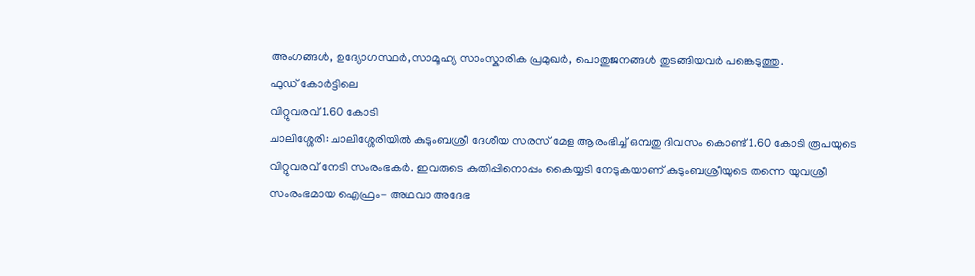അംഗങ്ങൾ, ഉദ്യോഗസ്ഥർ,സാമൂഹ്യ സാംസ്കാരിക പ്രമുഖർ, പൊതുജനങ്ങൾ തുടങ്ങിയവർ പങ്കെടുത്തു.
ഫുഡ് കോർട്ടിലെ
വിറ്റുവരവ് 1.60 കോടി
ചാലിശ്ശേരി: ചാലിശ്ശേരിയിൽ കുടുംബശ്രീ ദേശീയ സരസ് മേള ആരംഭിച്ച് ഒമ്പതു ദിവസം കൊണ്ട് 1.60 കോടി രൂപയുടെ വിറ്റുവരവ് നേടി സംരംഭകർ. ഇവരുടെ കുതിപ്പിനൊപ്പം കൈയ്യടി നേടുകയാണ് കുടുംബശ്രീയുടെ തന്നെ യുവശ്രീ സംരംഭമായ ഐഫ്രം- അഥവാ അദേഭ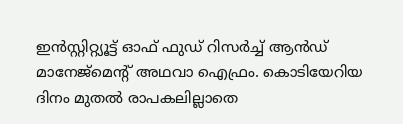ഇൻസ്റ്റിറ്റ്യൂട്ട് ഓഫ് ഫുഡ് റിസർച്ച് ആൻഡ് മാനേജ്മെന്റ് അഥവാ ഐഫ്രം. കൊടിയേറിയ ദിനം മുതൽ രാപകലില്ലാതെ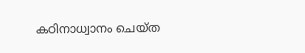കഠിനാധ്വാനം ചെയ്ത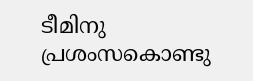ടീമിനു പ്രശംസകൊണ്ടു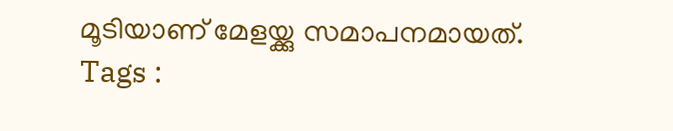മൂടിയാണ് മേളയ്ക്കു സമാപനമായത്.
Tags :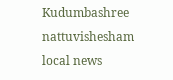Kudumbashree nattuvishesham local news